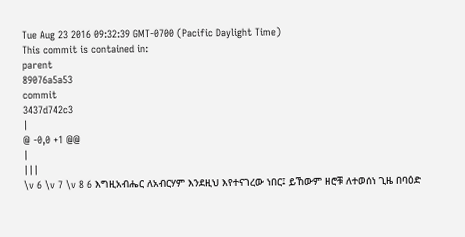Tue Aug 23 2016 09:32:39 GMT-0700 (Pacific Daylight Time)
This commit is contained in:
parent
89076a5a53
commit
3437d742c3
|
@ -0,0 +1 @@
|
|||
\v 6 \v 7 \v 8 6 እግዚአብሔር ለአብርሃም እንደዚህ እየተናገረው ነበር፤ ይኸውም ዘሮቹ ለተወሰነ ጊዜ በባዕድ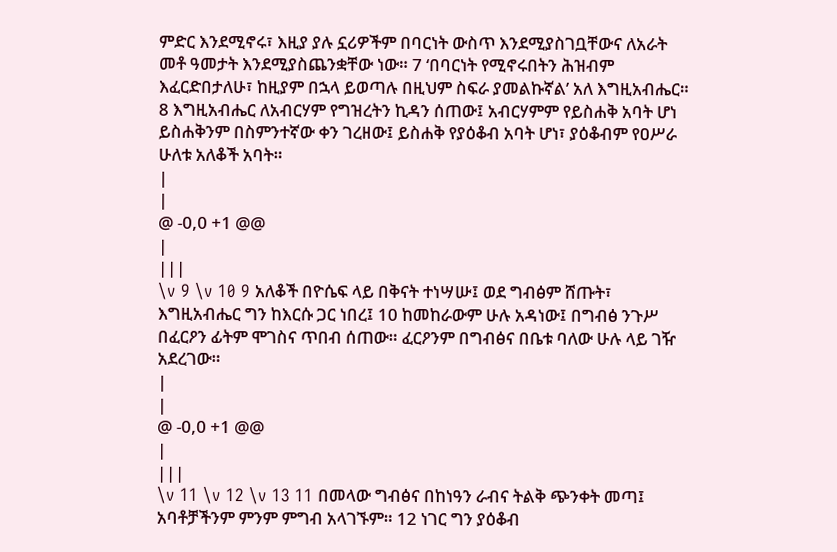ምድር እንደሚኖሩ፣ እዚያ ያሉ ኗሪዎችም በባርነት ውስጥ እንደሚያስገቧቸውና ለአራት መቶ ዓመታት እንደሚያስጨንቋቸው ነው። 7 ‘በባርነት የሚኖሩበትን ሕዝብም እፈርድበታለሁ፣ ከዚያም በኋላ ይወጣሉ በዚህም ስፍራ ያመልኩኛል’ አለ እግዚአብሔር። 8 እግዚአብሔር ለአብርሃም የግዝረትን ኪዳን ሰጠው፤ አብርሃምም የይስሐቅ አባት ሆነ ይስሐቅንም በስምንተኛው ቀን ገረዘው፤ ይስሐቅ የያዕቆብ አባት ሆነ፣ ያዕቆብም የዐሥራ ሁለቱ አለቆች አባት።
|
|
@ -0,0 +1 @@
|
|||
\v 9 \v 10 9 አለቆች በዮሴፍ ላይ በቅናት ተነሣሡ፤ ወደ ግብፅም ሸጡት፣ እግዚአብሔር ግን ከእርሱ ጋር ነበረ፤ 10 ከመከራውም ሁሉ አዳነው፤ በግብፅ ንጉሥ በፈርዖን ፊትም ሞገስና ጥበብ ሰጠው። ፈርዖንም በግብፅና በቤቱ ባለው ሁሉ ላይ ገዥ አደረገው።
|
|
@ -0,0 +1 @@
|
|||
\v 11 \v 12 \v 13 11 በመላው ግብፅና በከነዓን ራብና ትልቅ ጭንቀት መጣ፤ አባቶቻችንም ምንም ምግብ አላገኙም። 12 ነገር ግን ያዕቆብ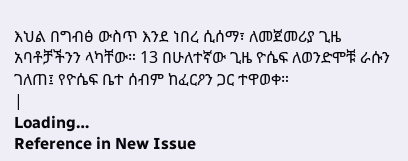እህል በግብፅ ውስጥ እንደ ነበረ ሲሰማ፣ ለመጀመሪያ ጊዜ አባቶቻችንን ላካቸው። 13 በሁለተኛው ጊዜ ዮሴፍ ለወንድሞቹ ራሱን ገለጠ፤ የዮሴፍ ቤተ ሰብም ከፈርዖን ጋር ተዋወቀ።
|
Loading…
Reference in New Issue